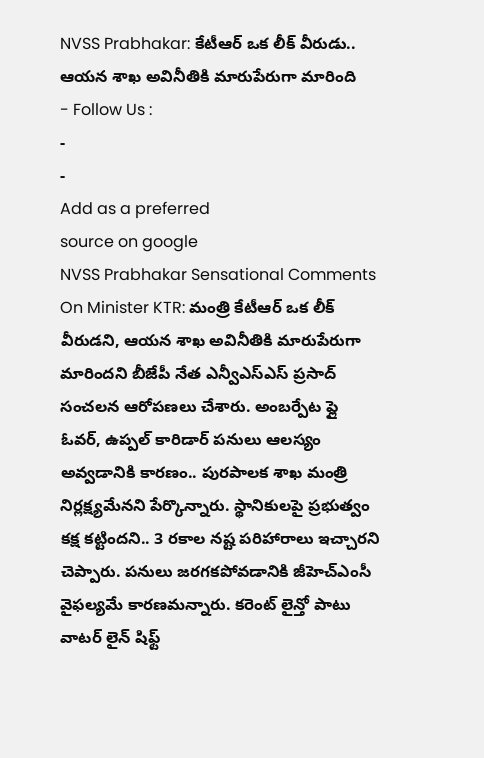NVSS Prabhakar: కేటీఆర్ ఒక లీక్ వీరుడు.. ఆయన శాఖ అవినీతికి మారుపేరుగా మారింది
- Follow Us :
-
-
Add as a preferred
source on google
NVSS Prabhakar Sensational Comments On Minister KTR: మంత్రి కేటీఆర్ ఒక లీక్ వీరుడని, ఆయన శాఖ అవినీతికి మారుపేరుగా మారిందని బీజేపీ నేత ఎన్వీఎస్ఎస్ ప్రసాద్ సంచలన ఆరోపణలు చేశారు. అంబర్పేట ఫ్లై ఓవర్, ఉప్పల్ కారిడార్ పనులు ఆలస్యం అవ్వడానికి కారణం.. పురపాలక శాఖ మంత్రి నిర్లక్ష్యమేనని పేర్కొన్నారు. స్థానికులపై ప్రభుత్వం కక్ష కట్టిందని.. 3 రకాల నష్ట పరిహారాలు ఇచ్చారని చెప్పారు. పనులు జరగకపోవడానికి జీహెచ్ఎంసీ వైఫల్యమే కారణమన్నారు. కరెంట్ లైన్తో పాటు వాటర్ లైన్ షిఫ్ట్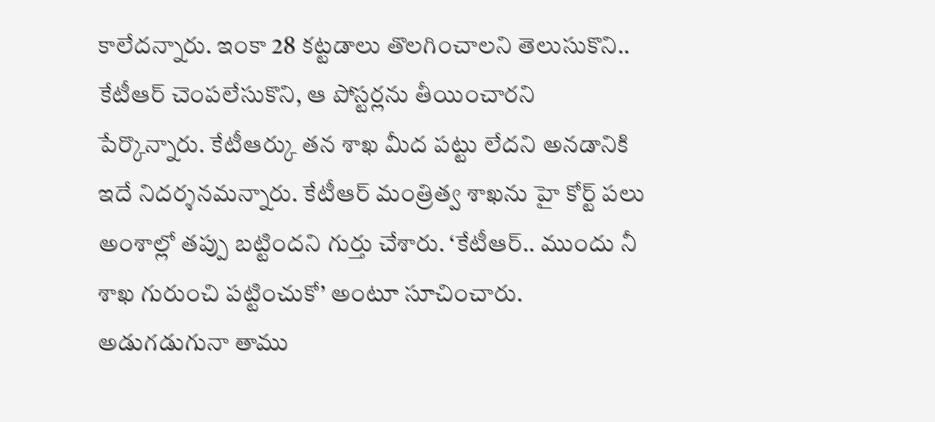కాలేదన్నారు. ఇంకా 28 కట్టడాలు తొలగించాలని తెలుసుకొని.. కేటీఆర్ చెంపలేసుకొని, ఆ పోస్టర్లను తీయించారని పేర్కొన్నారు. కేటీఆర్కు తన శాఖ మీద పట్టు లేదని అనడానికి ఇదే నిదర్శనమన్నారు. కేటీఆర్ మంత్రిత్వ శాఖను హై కోర్ట్ పలు అంశాల్లో తప్పు బట్టిందని గుర్తు చేశారు. ‘కేటీఆర్.. ముందు నీ శాఖ గురుంచి పట్టించుకో’ అంటూ సూచించారు. అడుగడుగునా తాము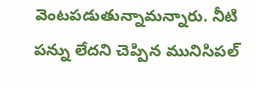వెంటపడుతున్నామన్నారు. నీటి పన్ను లేదని చెప్పిన మునిసిపల్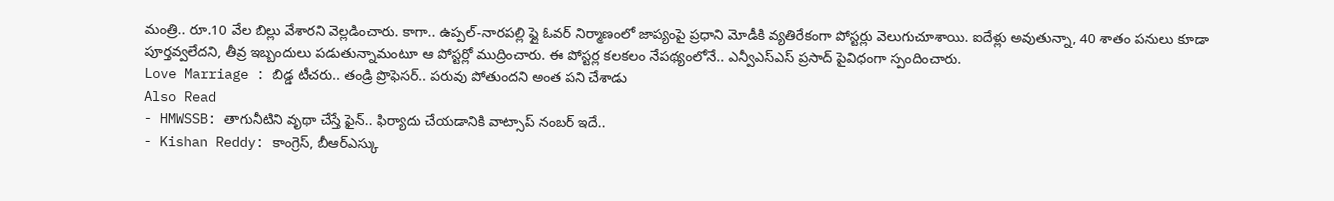మంత్రి.. రూ.10 వేల బిల్లు వేశారని వెల్లడించారు. కాగా.. ఉప్పల్-నారపల్లి ఫ్లై ఓవర్ నిర్మాణంలో జాప్యంపై ప్రధాని మోడీకి వ్యతిరేకంగా పోస్టర్లు వెలుగుచూశాయి. ఐదేళ్లు అవుతున్నా, 40 శాతం పనులు కూడా పూర్తవ్వలేదని, తీవ్ర ఇబ్బందులు పడుతున్నామంటూ ఆ పోస్టర్లో ముద్రించారు. ఈ పోస్టర్ల కలకలం నేపథ్యంలోనే.. ఎన్వీఎస్ఎస్ ప్రసాద్ పైవిధంగా స్పందించారు.
Love Marriage : బిడ్డ టీచరు.. తండ్రి ప్రొఫెసర్.. పరువు పోతుందని అంత పని చేశాడు
Also Read
- HMWSSB: తాగునీటిని వృథా చేస్తే ఫైన్.. ఫిర్యాదు చేయడానికి వాట్సాప్ నంబర్ ఇదే..
- Kishan Reddy: కాంగ్రెస్, బీఆర్ఎస్కు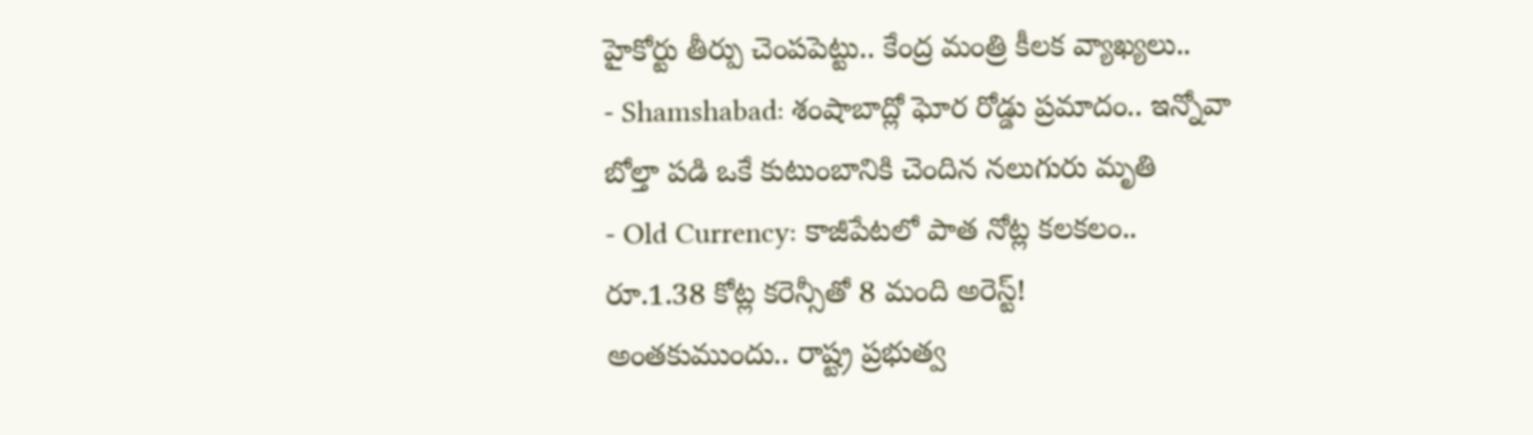హైకోర్టు తీర్పు చెంపపెట్టు.. కేంద్ర మంత్రి కీలక వ్యాఖ్యలు..
- Shamshabad: శంషాబాద్లో ఘోర రోడ్డు ప్రమాదం.. ఇన్నోవా బోల్తా పడి ఒకే కుటుంబానికి చెందిన నలుగురు మృతి
- Old Currency: కాజీపేటలో పాత నోట్ల కలకలం.. రూ.1.38 కోట్ల కరెన్సీతో 8 మంది అరెస్ట్!
అంతకుముందు.. రాష్ట్ర ప్రభుత్వ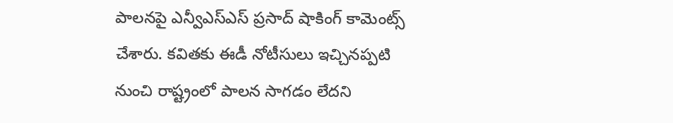పాలనపై ఎన్వీఎస్ఎస్ ప్రసాద్ షాకింగ్ కామెంట్స్ చేశారు. కవితకు ఈడీ నోటీసులు ఇచ్చినప్పటి నుంచి రాష్ట్రంలో పాలన సాగడం లేదని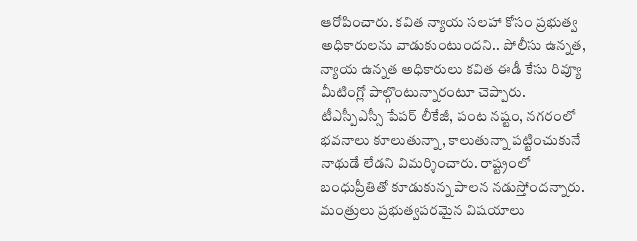ఆరోపించారు. కవిత న్యాయ సలహా కోసం ప్రభుత్వ అధికారులను వాడుకుంటుందని.. పోలీసు ఉన్నత, న్యాయ ఉన్నత అధికారులు కవిత ఈడీ కేసు రివ్యూ మీటింగ్లో పాల్గొంటున్నారంటూ చెప్పారు. టీఎస్పీఎస్సీ పేపర్ లీకేజీ, పంట నష్టం, నగరంలో భవనాలు కూలుతున్నా, కాలుతున్నా పట్టించుకునే నాథుడే లేడని విమర్శించారు. రాష్ట్రంలో బంధుప్రీతితో కూడుకున్న పాలన నడుస్తోందన్నారు. మంత్రులు ప్రభుత్వపరమైన విషయాలు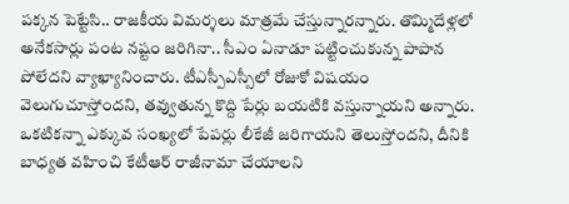పక్కన పెట్టేసి.. రాజకీయ విమర్శలు మాత్రమే చేస్తున్నారన్నారు. తొమ్మిదేళ్లలో అనేకసార్లు పంట నష్టం జరిగినా.. సీఎం ఏనాడూ పట్టించుకున్న పాపాన పోలేదని వ్యాఖ్యానించారు. టీఎస్పీఎస్సీలో రోజుకో విషయం వెలుగుచూస్తోందని, తవ్వుతున్న కొద్ది పేర్లు బయటికి వస్తున్నాయని అన్నారు. ఒకటికన్నా ఎక్కువ సంఖ్యలో పేపర్లు లీకేజీ జరిగాయని తెలుస్తోందని, దీనికి బాధ్యత వహించి కేటీఆర్ రాజీనామా చేయాలని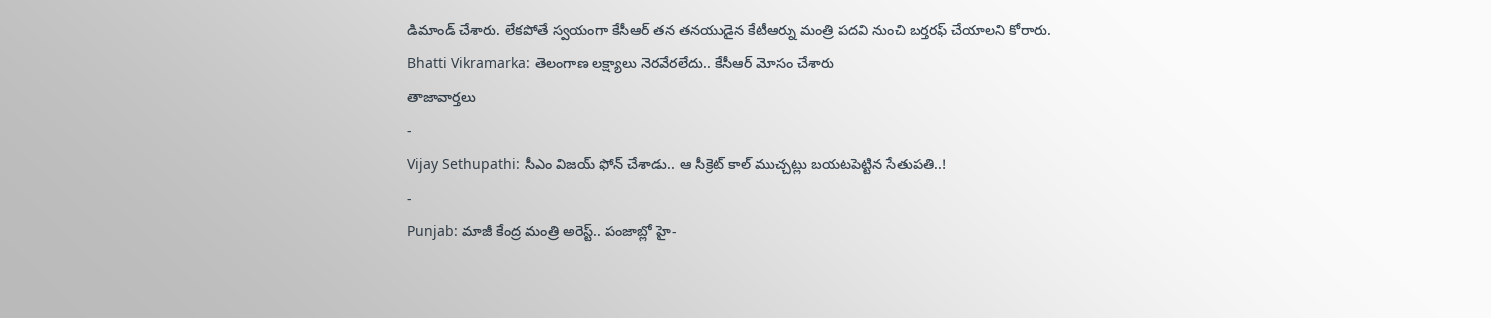డిమాండ్ చేశారు. లేకపోతే స్వయంగా కేసీఆర్ తన తనయుడైన కేటీఆర్ను మంత్రి పదవి నుంచి బర్తరఫ్ చేయాలని కోరారు.
Bhatti Vikramarka: తెలంగాణ లక్ష్యాలు నెరవేరలేదు.. కేసీఆర్ మోసం చేశారు
తాజావార్తలు
-
Vijay Sethupathi: సీఎం విజయ్ ఫోన్ చేశాడు.. ఆ సీక్రెట్ కాల్ ముచ్చట్లు బయటపెట్టిన సేతుపతి..!
-
Punjab: మాజీ కేంద్ర మంత్రి అరెస్ట్.. పంజాబ్లో హై-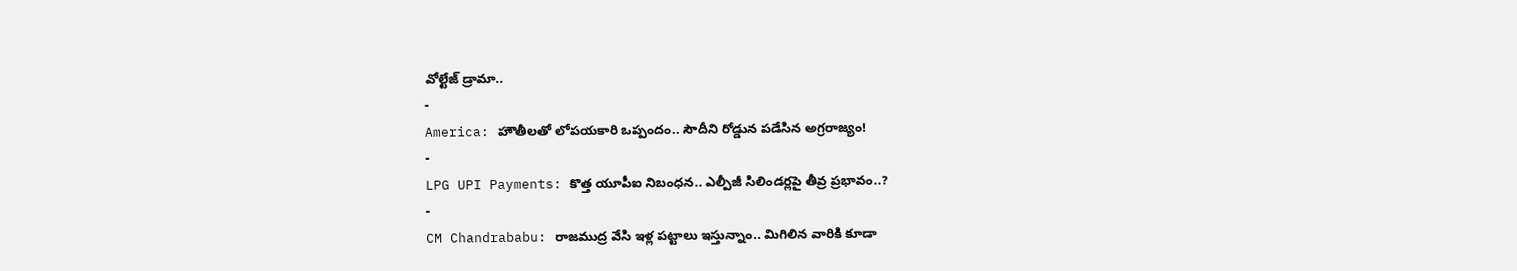వోల్టేజ్ డ్రామా..
-
America: హౌతీలతో లోపయకారి ఒప్పందం.. సౌదీని రోడ్డున పడేసిన అగ్రరాజ్యం!
-
LPG UPI Payments: కొత్త యూపీఐ నిబంధన.. ఎల్పీజీ సిలిండర్లపై తీవ్ర ప్రభావం..?
-
CM Chandrababu: రాజముద్ర వేసి ఇళ్ల పట్టాలు ఇస్తున్నాం.. మిగిలిన వారికి కూడా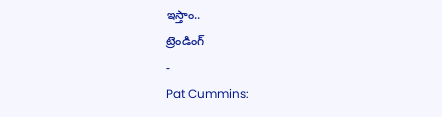ఇస్తాం..
ట్రెండింగ్
-
Pat Cummins: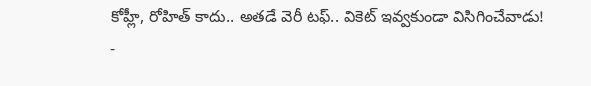కోహ్లీ, రోహిత్ కాదు.. అతడే వెరీ టఫ్.. వికెట్ ఇవ్వకుండా విసిగించేవాడు!
-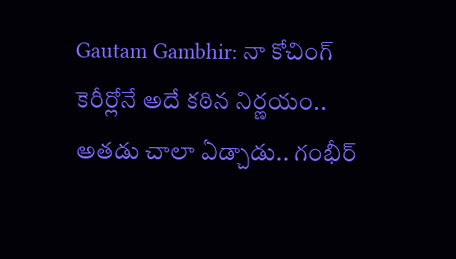Gautam Gambhir: నా కోచింగ్ కెరీర్లోనే అదే కఠిన నిర్ణయం.. అతడు చాలా ఏడ్చాడు.. గంభీర్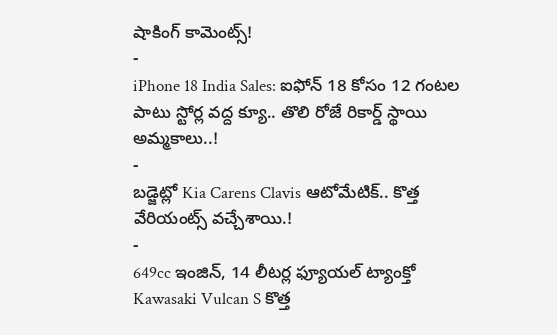షాకింగ్ కామెంట్స్!
-
iPhone 18 India Sales: ఐఫోన్ 18 కోసం 12 గంటల పాటు స్టోర్ల వద్ద క్యూ.. తొలి రోజే రికార్డ్ స్థాయి అమ్మకాలు..!
-
బడ్జెట్లో Kia Carens Clavis ఆటోమేటిక్.. కొత్త వేరియంట్స్ వచ్చేశాయి.!
-
649cc ఇంజిన్, 14 లీటర్ల ఫ్యూయల్ ట్యాంక్తో Kawasaki Vulcan S కొత్త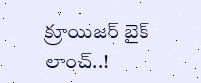క్రూయిజర్ బైక్ లాంచ్..!